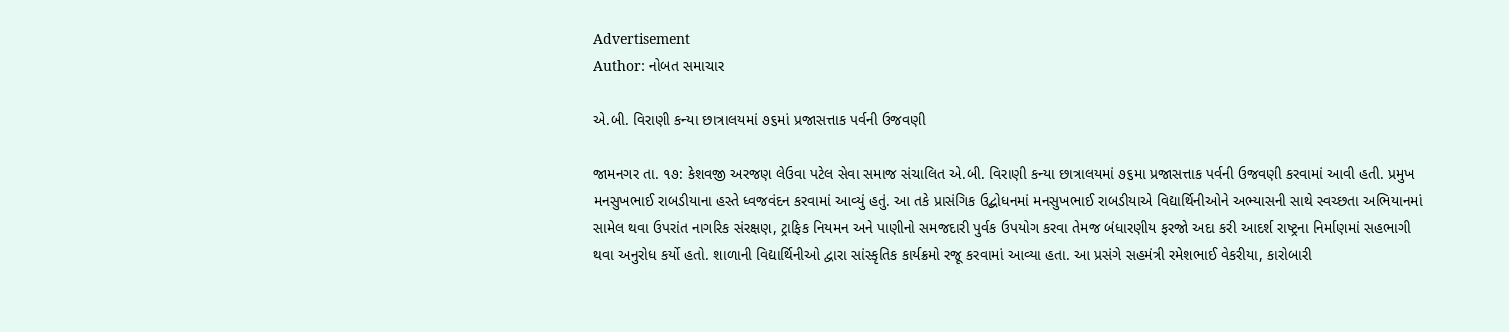Advertisement
Author: નોબત સમાચાર

એ.બી. વિરાણી કન્યા છાત્રાલયમાં ૭૬માં પ્રજાસત્તાક પર્વની ઉજવણી

જામનગર તા. ૧૭: કેશવજી અરજણ લેઉવા પટેલ સેવા સમાજ સંચાલિત એ.બી. વિરાણી કન્યા છાત્રાલયમાં ૭૬મા પ્રજાસત્તાક પર્વની ઉજવણી કરવામાં આવી હતી. પ્રમુખ મનસુખભાઈ રાબડીયાના હસ્તે ધ્વજવંદન કરવામાં આવ્યું હતું. આ તકે પ્રાસંગિક ઉદ્બોધનમાં મનસુખભાઈ રાબડીયાએ વિદ્યાર્થિનીઓને અભ્યાસની સાથે સ્વચ્છતા અભિયાનમાં સામેલ થવા ઉપરાંત નાગરિક સંરક્ષણ, ટ્રાફિક નિયમન અને પાણીનો સમજદારી પુર્વક ઉપયોગ કરવા તેમજ બંધારણીય ફરજો અદા કરી આદર્શ રાષ્ટ્રના નિર્માણમાં સહભાગી થવા અનુરોધ કર્યો હતો. શાળાની વિદ્યાર્થિનીઓ દ્વારા સાંસ્કૃતિક કાર્યક્રમો રજૂ કરવામાં આવ્યા હતા. આ પ્રસંગે સહમંત્રી રમેશભાઈ વેકરીયા, કારોબારી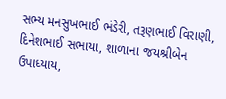સભ્ય મનસુખભાઈ ભંડેરી, તરૂણભાઈ વિરાણી, દિનેશભાઈ સભાયા, શાળાના જયશ્રીબેન ઉપાધ્યાય,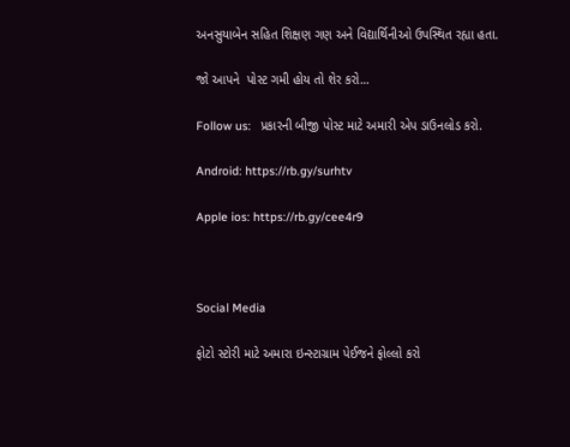અનસુયાબેન સહિત શિક્ષણ ગણ અને વિદ્યાર્થિનીઓ ઉપસ્થિત રહ્યા હતા.

જો આપને  પોસ્ટ ગમી હોય તો શેર કરો...

Follow us:   પ્રકારની બીજી પોસ્ટ માટે અમારી એપ ડાઉનલોડ કરો.

Android: https://rb.gy/surhtv

Apple ios: https://rb.gy/cee4r9



Social Media

ફોટો સ્ટોરી માટે અમારા ઇન્સ્ટાગ્રામ પેઈજને ફોલ્લો કરો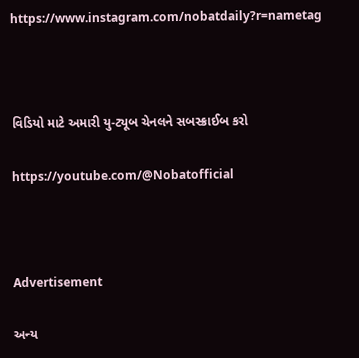https://www.instagram.com/nobatdaily?r=nametag



વિડિયો માટે અમારી યુ-ટ્યૂબ ચેનલને સબસ્ક્રાઈબ કરો

https://youtube.com/@Nobatofficial



Advertisement

અન્ય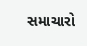સમાચારો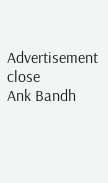Advertisement
close
Ank Bandh